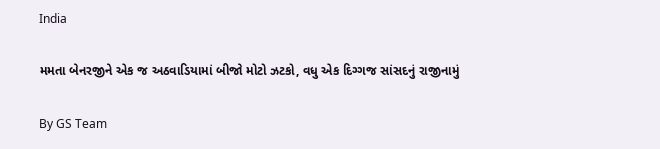India

મમતા બેનરજીને એક જ અઠવાડિયામાં બીજો મોટો ઝટકો, વધુ એક દિગ્ગજ સાંસદનું રાજીનામું

By GS Team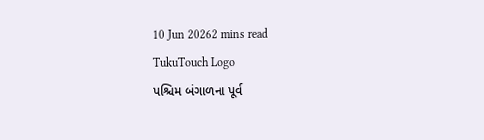10 Jun 20262 mins read
TukuTouch Logo
પશ્ચિમ બંગાળના પૂર્વ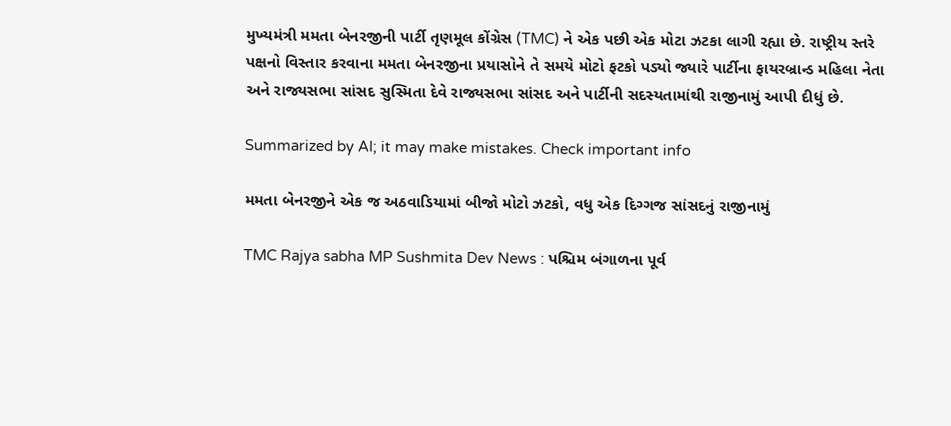મુખ્યમંત્રી મમતા બેનરજીની પાર્ટી તૃણમૂલ કોંગ્રેસ (TMC) ને એક પછી એક મોટા ઝટકા લાગી રહ્યા છે. રાષ્ટ્રીય સ્તરે પક્ષનો વિસ્તાર કરવાના મમતા બેનરજીના પ્રયાસોને તે સમયે મોટો ફટકો પડ્યો જ્યારે પાર્ટીના ફાયરબ્રાન્ડ મહિલા નેતા અને રાજ્યસભા સાંસદ સુસ્મિતા દેવે રાજ્યસભા સાંસદ અને પાર્ટીની સદસ્યતામાંથી રાજીનામું આપી દીધું છે.

Summarized by AI; it may make mistakes. Check important info

મમતા બેનરજીને એક જ અઠવાડિયામાં બીજો મોટો ઝટકો, વધુ એક દિગ્ગજ સાંસદનું રાજીનામું

TMC Rajya sabha MP Sushmita Dev News : પશ્ચિમ બંગાળના પૂર્વ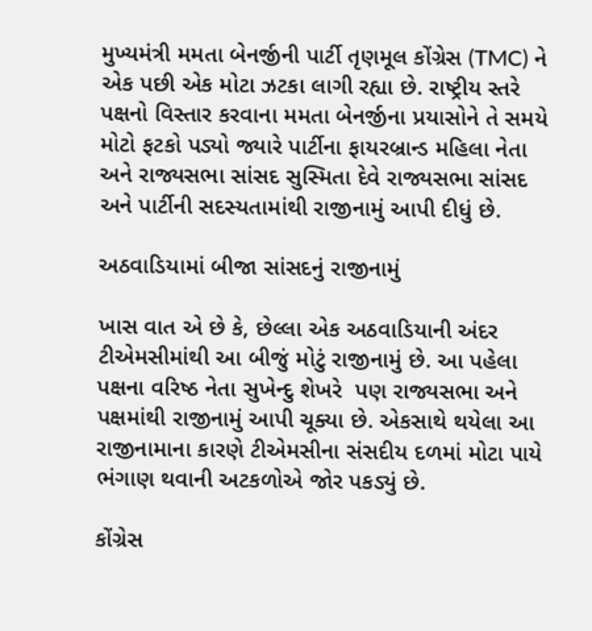મુખ્યમંત્રી મમતા બેનર્જીની પાર્ટી તૃણમૂલ કોંગ્રેસ (TMC) ને એક પછી એક મોટા ઝટકા લાગી રહ્યા છે. રાષ્ટ્રીય સ્તરે પક્ષનો વિસ્તાર કરવાના મમતા બેનર્જીના પ્રયાસોને તે સમયે મોટો ફટકો પડ્યો જ્યારે પાર્ટીના ફાયરબ્રાન્ડ મહિલા નેતા અને રાજ્યસભા સાંસદ સુસ્મિતા દેવે રાજ્યસભા સાંસદ અને પાર્ટીની સદસ્યતામાંથી રાજીનામું આપી દીધું છે.

અઠવાડિયામાં બીજા સાંસદનું રાજીનામું

ખાસ વાત એ છે કે, છેલ્લા એક અઠવાડિયાની અંદર ટીએમસીમાંથી આ બીજું મોટું રાજીનામું છે. આ પહેલા પક્ષના વરિષ્ઠ નેતા સુખેન્દુ શેખરે  પણ રાજ્યસભા અને પક્ષમાંથી રાજીનામું આપી ચૂક્યા છે. એકસાથે થયેલા આ રાજીનામાના કારણે ટીએમસીના સંસદીય દળમાં મોટા પાયે ભંગાણ થવાની અટકળોએ જોર પકડ્યું છે.

કોંગ્રેસ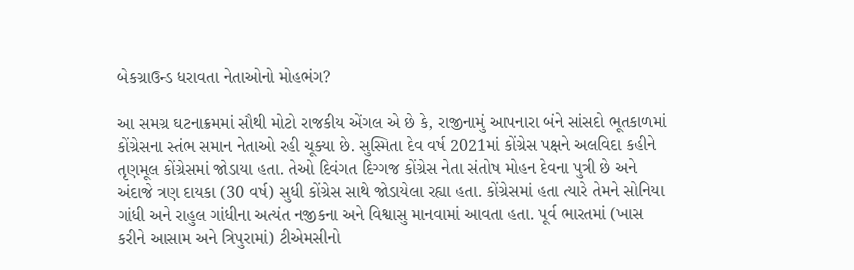બેકગ્રાઉન્ડ ધરાવતા નેતાઓનો મોહભંગ?

આ સમગ્ર ઘટનાક્રમમાં સૌથી મોટો રાજકીય એંગલ એ છે કે, રાજીનામું આપનારા બંને સાંસદો ભૂતકાળમાં કોંગ્રેસના સ્તંભ સમાન નેતાઓ રહી ચૂક્યા છે. સુસ્મિતા દેવ વર્ષ 2021માં કોંગ્રેસ પક્ષને અલવિદા કહીને તૃણમૂલ કોંગ્રેસમાં જોડાયા હતા. તેઓ દિવંગત દિગ્ગજ કોંગ્રેસ નેતા સંતોષ મોહન દેવના પુત્રી છે અને અંદાજે ત્રણ દાયકા (30 વર્ષ) સુધી કોંગ્રેસ સાથે જોડાયેલા રહ્યા હતા. કોંગ્રેસમાં હતા ત્યારે તેમને સોનિયા ગાંધી અને રાહુલ ગાંધીના અત્યંત નજીકના અને વિશ્વાસુ માનવામાં આવતા હતા. પૂર્વ ભારતમાં (ખાસ કરીને આસામ અને ત્રિપુરામાં) ટીએમસીનો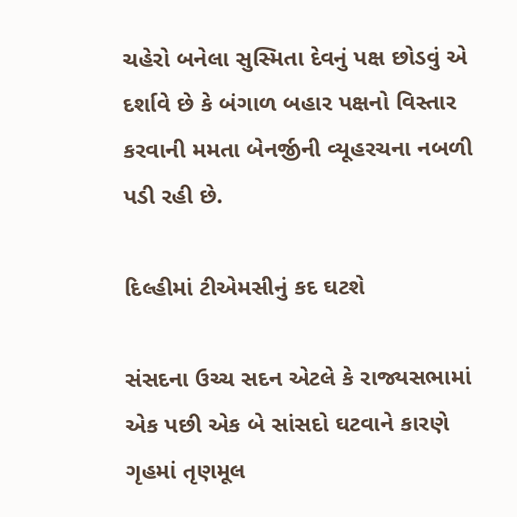ચહેરો બનેલા સુસ્મિતા દેવનું પક્ષ છોડવું એ દર્શાવે છે કે બંગાળ બહાર પક્ષનો વિસ્તાર કરવાની મમતા બેનર્જીની વ્યૂહરચના નબળી પડી રહી છે.

દિલ્હીમાં ટીએમસીનું કદ ઘટશે

સંસદના ઉચ્ચ સદન એટલે કે રાજ્યસભામાં એક પછી એક બે સાંસદો ઘટવાને કારણે ગૃહમાં તૃણમૂલ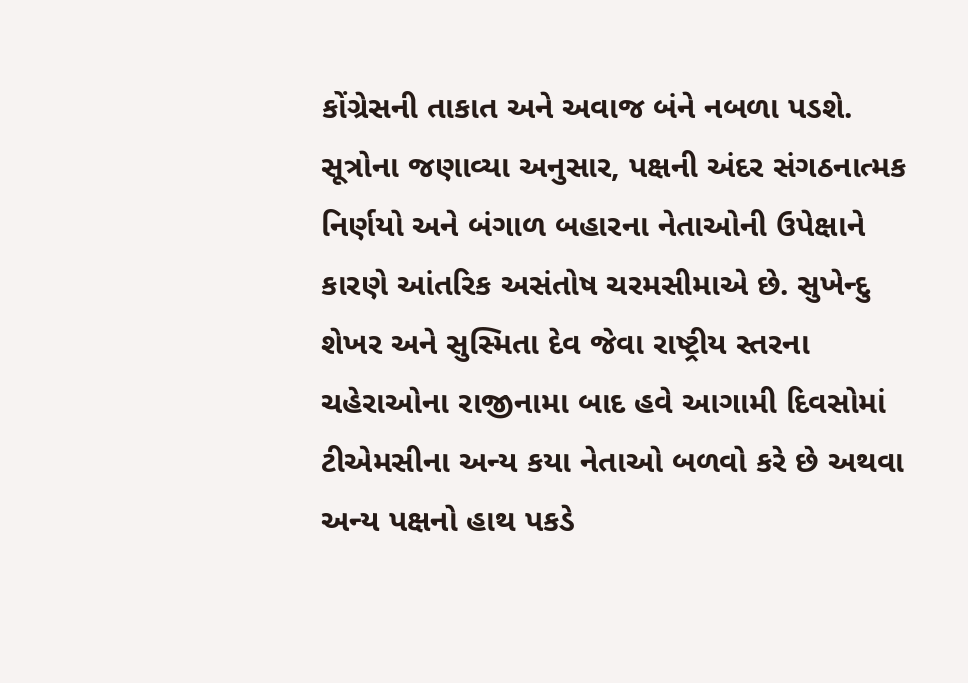કોંગ્રેસની તાકાત અને અવાજ બંને નબળા પડશે. સૂત્રોના જણાવ્યા અનુસાર, પક્ષની અંદર સંગઠનાત્મક નિર્ણયો અને બંગાળ બહારના નેતાઓની ઉપેક્ષાને કારણે આંતરિક અસંતોષ ચરમસીમાએ છે. સુખેન્દુ શેખર અને સુસ્મિતા દેવ જેવા રાષ્ટ્રીય સ્તરના ચહેરાઓના રાજીનામા બાદ હવે આગામી દિવસોમાં ટીએમસીના અન્ય કયા નેતાઓ બળવો કરે છે અથવા અન્ય પક્ષનો હાથ પકડે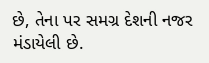છે, તેના પર સમગ્ર દેશની નજર મંડાયેલી છે.